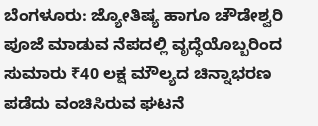ಬೆಂಗಳೂರು: ಜ್ಯೋತಿಷ್ಯ ಹಾಗೂ ಚೌಡೇಶ್ವರಿ ಪೂಜೆ ಮಾಡುವ ನೆಪದಲ್ಲಿ ವೃದ್ಧೆಯೊಬ್ಬರಿಂದ ಸುಮಾರು ₹40 ಲಕ್ಷ ಮೌಲ್ಯದ ಚಿನ್ನಾಭರಣ ಪಡೆದು ವಂಚಿಸಿರುವ ಘಟನೆ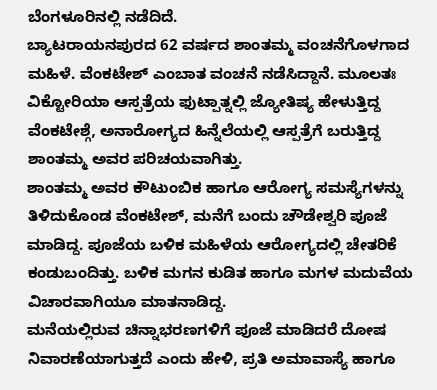ಬೆಂಗಳೂರಿನಲ್ಲಿ ನಡೆದಿದೆ.
ಬ್ಯಾಟರಾಯನಪುರದ 62 ವರ್ಷದ ಶಾಂತಮ್ಮ ವಂಚನೆಗೊಳಗಾದ ಮಹಿಳೆ. ವೆಂಕಟೇಶ್ ಎಂಬಾತ ವಂಚನೆ ನಡೆಸಿದ್ದಾನೆ. ಮೂಲತಃ ವಿಕ್ಟೋರಿಯಾ ಆಸ್ಪತ್ರೆಯ ಫುಟ್ಪಾತ್ನಲ್ಲಿ ಜ್ಯೋತಿಷ್ಯ ಹೇಳುತ್ತಿದ್ದ ವೆಂಕಟೇಶ್ಗೆ, ಅನಾರೋಗ್ಯದ ಹಿನ್ನೆಲೆಯಲ್ಲಿ ಆಸ್ಪತ್ರೆಗೆ ಬರುತ್ತಿದ್ದ ಶಾಂತಮ್ಮ ಅವರ ಪರಿಚಯವಾಗಿತ್ತು.
ಶಾಂತಮ್ಮ ಅವರ ಕೌಟುಂಬಿಕ ಹಾಗೂ ಆರೋಗ್ಯ ಸಮಸ್ಯೆಗಳನ್ನು ತಿಳಿದುಕೊಂಡ ವೆಂಕಟೇಶ್, ಮನೆಗೆ ಬಂದು ಚೌಡೇಶ್ವರಿ ಪೂಜೆ ಮಾಡಿದ್ದ. ಪೂಜೆಯ ಬಳಿಕ ಮಹಿಳೆಯ ಆರೋಗ್ಯದಲ್ಲಿ ಚೇತರಿಕೆ ಕಂಡುಬಂದಿತ್ತು. ಬಳಿಕ ಮಗನ ಕುಡಿತ ಹಾಗೂ ಮಗಳ ಮದುವೆಯ ವಿಚಾರವಾಗಿಯೂ ಮಾತನಾಡಿದ್ದ.
ಮನೆಯಲ್ಲಿರುವ ಚಿನ್ನಾಭರಣಗಳಿಗೆ ಪೂಜೆ ಮಾಡಿದರೆ ದೋಷ ನಿವಾರಣೆಯಾಗುತ್ತದೆ ಎಂದು ಹೇಳಿ, ಪ್ರತಿ ಅಮಾವಾಸ್ಯೆ ಹಾಗೂ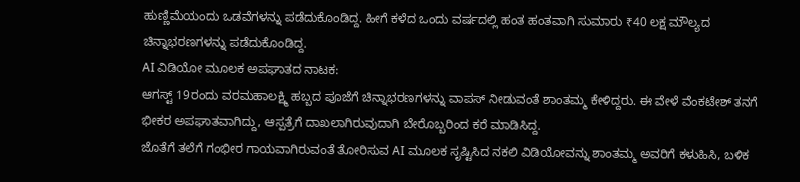ಹುಣ್ಣಿಮೆಯಂದು ಒಡವೆಗಳನ್ನು ಪಡೆದುಕೊಂಡಿದ್ದ. ಹೀಗೆ ಕಳೆದ ಒಂದು ವರ್ಷದಲ್ಲಿ ಹಂತ ಹಂತವಾಗಿ ಸುಮಾರು ₹40 ಲಕ್ಷ ಮೌಲ್ಯದ ಚಿನ್ನಾಭರಣಗಳನ್ನು ಪಡೆದುಕೊಂಡಿದ್ದ.
AI ವಿಡಿಯೋ ಮೂಲಕ ಅಪಘಾತದ ನಾಟಕ:
ಆಗಸ್ಟ್ 19ರಂದು ವರಮಹಾಲಕ್ಷ್ಮಿ ಹಬ್ಬದ ಪೂಜೆಗೆ ಚಿನ್ನಾಭರಣಗಳನ್ನು ವಾಪಸ್ ನೀಡುವಂತೆ ಶಾಂತಮ್ಮ ಕೇಳಿದ್ದರು. ಈ ವೇಳೆ ವೆಂಕಟೇಶ್ ತನಗೆ ಭೀಕರ ಅಪಘಾತವಾಗಿದ್ದು, ಆಸ್ಪತ್ರೆಗೆ ದಾಖಲಾಗಿರುವುದಾಗಿ ಬೇರೊಬ್ಬರಿಂದ ಕರೆ ಮಾಡಿಸಿದ್ದ.
ಜೊತೆಗೆ ತಲೆಗೆ ಗಂಭೀರ ಗಾಯವಾಗಿರುವಂತೆ ತೋರಿಸುವ AI ಮೂಲಕ ಸೃಷ್ಟಿಸಿದ ನಕಲಿ ವಿಡಿಯೋವನ್ನು ಶಾಂತಮ್ಮ ಅವರಿಗೆ ಕಳುಹಿಸಿ, ಬಳಿಕ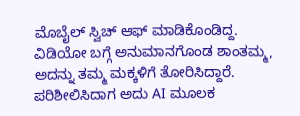ಮೊಬೈಲ್ ಸ್ವಿಚ್ ಆಫ್ ಮಾಡಿಕೊಂಡಿದ್ದ.
ವಿಡಿಯೋ ಬಗ್ಗೆ ಅನುಮಾನಗೊಂಡ ಶಾಂತಮ್ಮ, ಅದನ್ನು ತಮ್ಮ ಮಕ್ಕಳಿಗೆ ತೋರಿಸಿದ್ದಾರೆ. ಪರಿಶೀಲಿಸಿದಾಗ ಅದು AI ಮೂಲಕ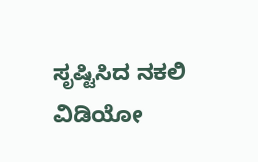ಸೃಷ್ಟಿಸಿದ ನಕಲಿ ವಿಡಿಯೋ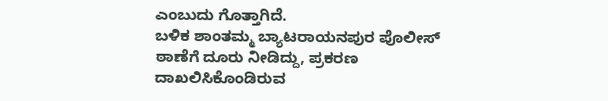ಎಂಬುದು ಗೊತ್ತಾಗಿದೆ.
ಬಳಿಕ ಶಾಂತಮ್ಮ ಬ್ಯಾಟರಾಯನಪುರ ಪೊಲೀಸ್ ಠಾಣೆಗೆ ದೂರು ನೀಡಿದ್ದು, ಪ್ರಕರಣ ದಾಖಲಿಸಿಕೊಂಡಿರುವ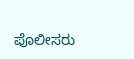ಪೊಲೀಸರು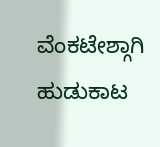ವೆಂಕಟೇಶ್ಗಾಗಿ ಹುಡುಕಾಟ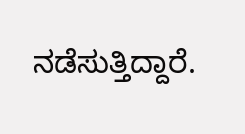ನಡೆಸುತ್ತಿದ್ದಾರೆ.